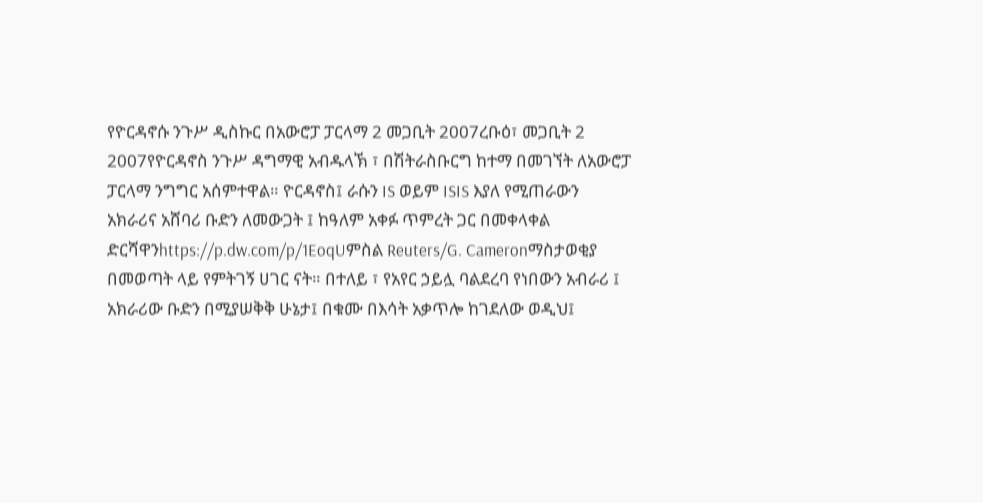የዮርዳኖሱ ንጉሥ ዲስኩር በአውሮፓ ፓርላማ 2 መጋቢት 2007ረቡዕ፣ መጋቢት 2 2007የዮርዳኖስ ንጉሥ ዳግማዊ አብዱላኽ ፣ በሽትራስቡርግ ከተማ በመገኘት ለአውሮፓ ፓርላማ ንግግር አሰምተዋል። ዮርዳኖስ፤ ራሱን IS ወይም ISIS እያለ የሚጠራውን አክራሪና አሸባሪ ቡድን ለመውጋት ፤ ከዓለም አቀፉ ጥምረት ጋር በመቀላቀል ድርሻዋንhttps://p.dw.com/p/1EoqUምስል Reuters/G. Cameronማስታወቂያ በመወጣት ላይ የምትገኝ ሀገር ናት። በተለይ ፣ የአየር ኃይሏ ባልደረባ የነበውን አብራሪ ፤ አክራሪው ቡድን በሚያሠቅቅ ሁኔታ፤ በቁሙ በእሳት አቃጥሎ ከገደለው ወዲህ፤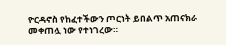ዮርዳኖስ የከፈተችውን ጦርነት ይበልጥ አጠናክራ መቀጠሏ ነው የተነገረው።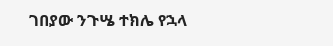ገበያው ንጉሤ ተክሌ የኋላ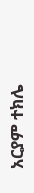አርያም ተክሌ